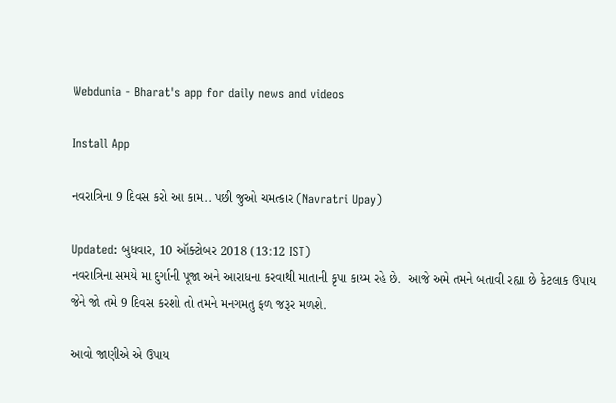Webdunia - Bharat's app for daily news and videos

Install App

નવરાત્રિના 9 દિવસ કરો આ કામ.. પછી જુઓ ચમત્કાર (Navratri Upay)

Updated: બુધવાર, 10 ઑક્ટોબર 2018 (13:12 IST)
નવરાત્રિના સમયે મા દુર્ગાની પૂજા અને આરાધના કરવાથી માતાની કૃપા કાય્મ રહે છે.  આજે અમે તમને બતાવી રહ્યા છે કેટલાક ઉપાય જેને જો તમે 9 દિવસ કરશો તો તમને મનગમતુ ફળ જરૂર મળશે.

આવો જાણીએ એ ઉપાય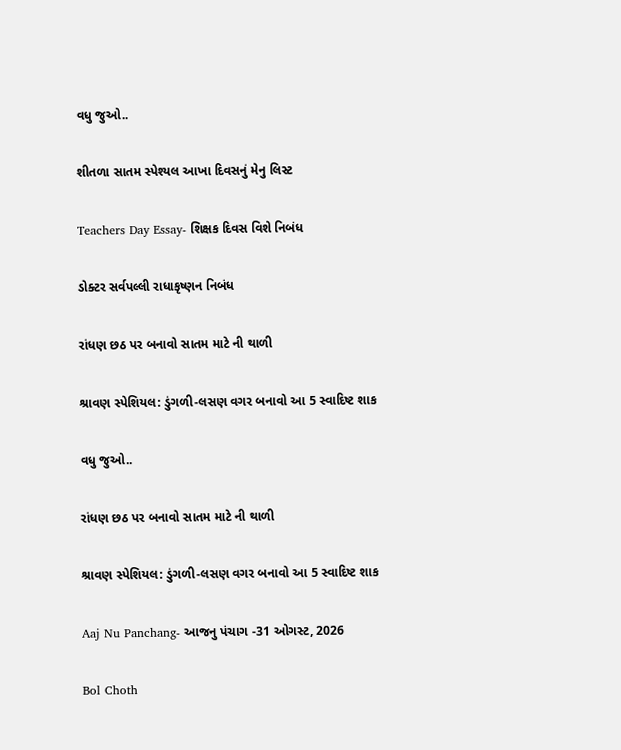વધુ જુઓ..

શીતળા સાતમ સ્પેશ્યલ આખા દિવસનું મેનુ લિસ્ટ

Teachers Day Essay- શિક્ષક દિવસ વિશે નિબંધ

ડોક્ટર સર્વપલ્લી રાધાકૃષ્ણન નિબંધ

રાંધણ છઠ પર બનાવો સાતમ માટે ની થાળી

શ્રાવણ સ્પેશિયલ: ડુંગળી-લસણ વગર બનાવો આ 5 સ્વાદિષ્ટ શાક

વધુ જુઓ..

રાંધણ છઠ પર બનાવો સાતમ માટે ની થાળી

શ્રાવણ સ્પેશિયલ: ડુંગળી-લસણ વગર બનાવો આ 5 સ્વાદિષ્ટ શાક

Aaj Nu Panchang- આજનુ પંચાગ -31 ઓગસ્ટ, 2026

Bol Choth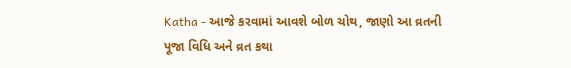Katha - આજે કરવામાં આવશે બોળ ચોથ, જાણો આ વ્રતની પૂજા વિધિ અને વ્રત કથા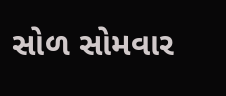સોળ સોમવાર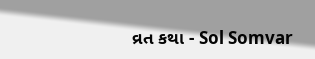વ્રત કથા - Sol Somvar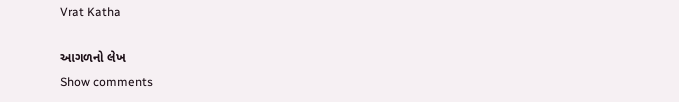Vrat Katha

આગળનો લેખ
Show comments